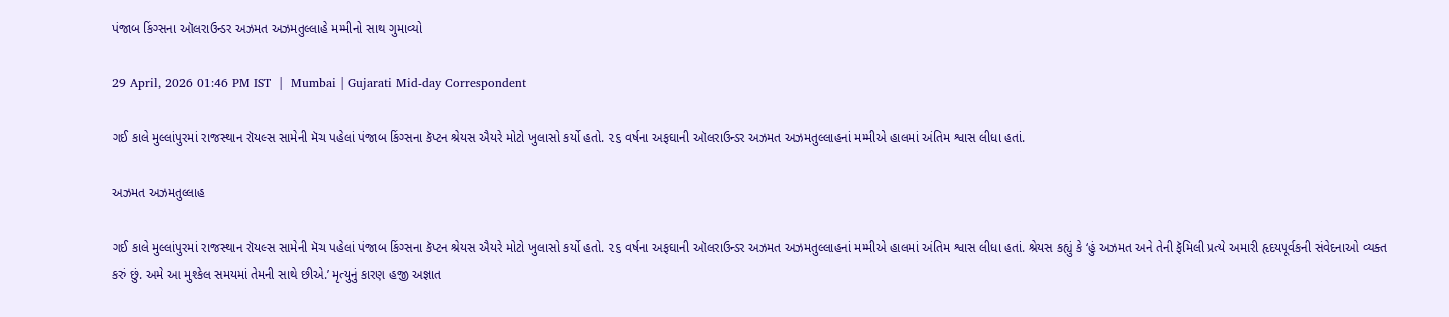પંજાબ કિંગ્સના ઑલરાઉન્ડર અઝમત અઝમતુલ્લાહે મમ્મીનો સાથ ગુમાવ્યો

29 April, 2026 01:46 PM IST  |  Mumbai | Gujarati Mid-day Correspondent

ગઈ કાલે મુલ્લાંપુરમાં રાજસ્થાન રૉયલ્સ સામેની મૅચ પહેલાં પંજાબ કિંગ્સના કૅપ્ટન શ્રેયસ ઐયરે મોટો ખુલાસો કર્યો હતો. ૨૬ વર્ષના અફઘાની ઑલરાઉન્ડર અઝમત અઝમતુલ્લાહનાં મમ્મીએ હાલમાં અંતિમ શ્વાસ લીધા હતાં.

અઝમત અઝમતુલ્લાહ

ગઈ કાલે મુલ્લાંપુરમાં રાજસ્થાન રૉયલ્સ સામેની મૅચ પહેલાં પંજાબ કિંગ્સના કૅપ્ટન શ્રેયસ ઐયરે મોટો ખુલાસો કર્યો હતો. ૨૬ વર્ષના અફઘાની ઑલરાઉન્ડર અઝમત અઝમતુલ્લાહનાં મમ્મીએ હાલમાં અંતિમ શ્વાસ લીધા હતાં. શ્રેયસ કહ્યું કે ‘હું અઝમત અને તેની ફૅમિલી પ્રત્યે અમારી હૃદયપૂર્વકની સંવેદનાઓ વ્યક્ત કરું છું. અમે આ મુશ્કેલ સમયમાં તેમની સાથે છીએ.’ મૃત્યુનું કારણ હજી અજ્ઞાત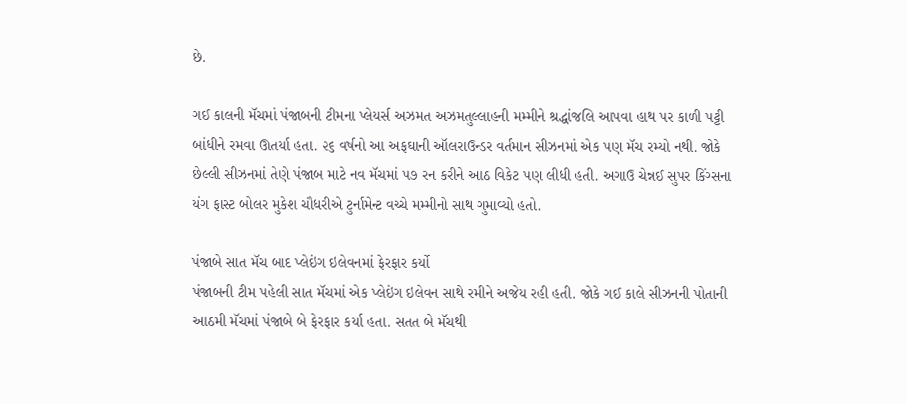છે.

ગઈ કાલની મૅચમાં પંજાબની ટીમના પ્લેયર્સ અઝમત અઝમતુલ્લાહની મમ્મીને શ્રદ્ધાંજલિ આપવા હાથ પર કાળી પટ્ટી બાંધીને રમવા ઊતર્યા હતા. ૨૬ વર્ષનો આ અફઘાની ઑલરાઉન્ડર વર્તમાન સીઝનમાં એક પણ મૅચ રમ્યો નથી. જોકે છેલ્લી સીઝનમાં તેણે પંજાબ માટે નવ મૅચમાં ૫૭ રન કરીને આઠ વિકેટ પણ લીધી હતી. અગાઉ ચેન્નઈ સુપર કિંગ્સના યંગ ફાસ્ટ બોલર મુકેશ ચૌધરીએ ટુર્નામેન્ટ વચ્ચે મમ્મીનો સાથ ગુમાવ્યો હતો.

પંજાબે સાત મૅચ બાદ પ્લેઇંગ ઇલેવનમાં ફેરફાર કર્યો
પંજાબની ટીમ પહેલી સાત મૅચમાં એક પ્લેઇંગ ઇલેવન સાથે રમીને અજેય રહી હતી. જોકે ગઈ કાલે સીઝનની પોતાની આઠમી મૅચમાં પંજાબે બે ફેરફાર કર્યા હતા. સતત બે મૅચથી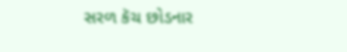સરળ કૅચ છોડનાર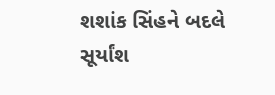શશાંક સિંહને બદલે સૂર્યાંશ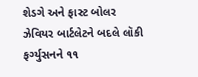શેડગે અને ફાસ્ટ બોલર ઝેવિયર બાર્ટલેટને બદલે લૉકી ફર્ગ્યુસનને ૧૧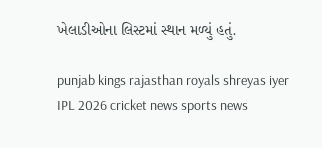ખેલાડીઓના લિસ્ટમાં સ્થાન મળ્યું હતું.

punjab kings rajasthan royals shreyas iyer IPL 2026 cricket news sports news